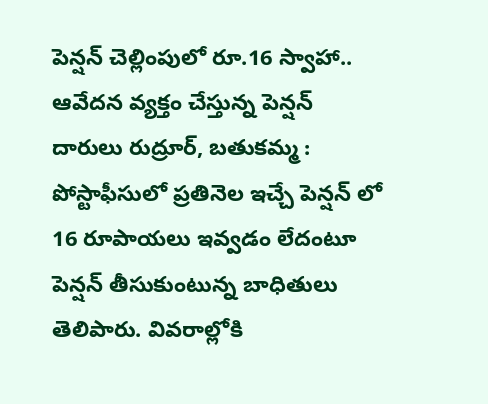పెన్షన్ చెల్లింపులో రూ.16 స్వాహా..
ఆవేదన వ్యక్తం చేస్తున్న పెన్షన్ దారులు రుద్రూర్, బతుకమ్మ : పోస్టాఫీసులో ప్రతినెల ఇచ్చే పెన్షన్ లో 16 రూపాయలు ఇవ్వడం లేదంటూ పెన్షన్ తీసుకుంటున్న బాధితులు తెలిపారు. వివరాల్లోకి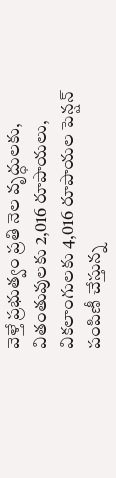వెళ్తే ప్రభుత్వం ప్రతి నెల వృద్ధులకు, వితంతువులకు 2,016 రూపాయలు, వికలాంగులకు 4,016 రూపాయల పెన్షన్ పంపిణీ చేస్తున్న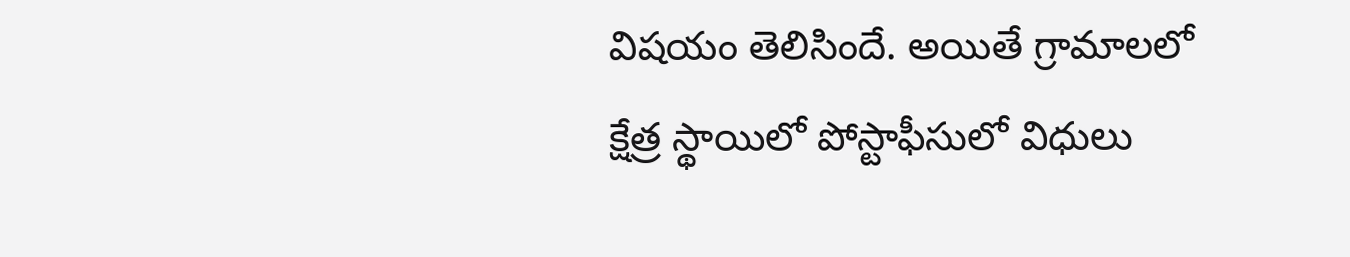విషయం తెలిసిందే. అయితే గ్రామాలలో క్షేత్ర స్థాయిలో పోస్టాఫీసులో విధులు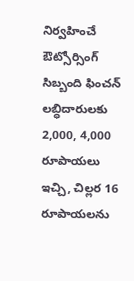నిర్వహించే ఔట్సోర్సింగ్ సిబ్బంది ఫించన్ లబ్ధిదారులకు 2,000, 4,000 రూపాయలు ఇచ్చి, చిల్లర 16 రూపాయలను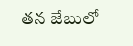తన జేబులో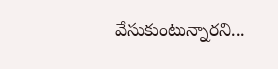వేసుకుంటున్నారని...